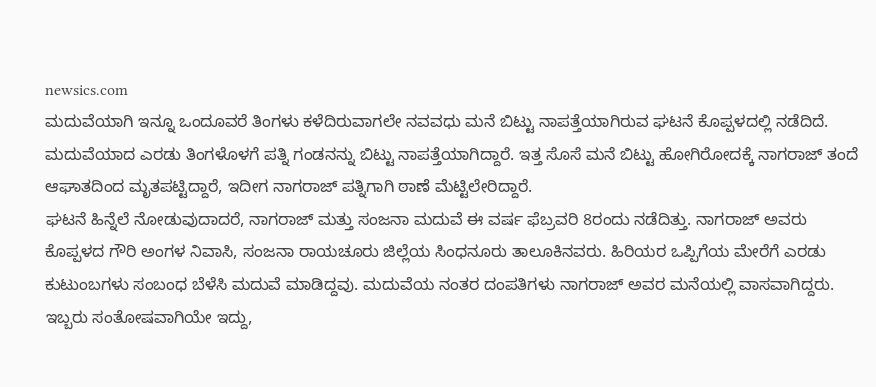newsics.com
ಮದುವೆಯಾಗಿ ಇನ್ನೂ ಒಂದೂವರೆ ತಿಂಗಳು ಕಳೆದಿರುವಾಗಲೇ ನವವಧು ಮನೆ ಬಿಟ್ಟು ನಾಪತ್ತೆಯಾಗಿರುವ ಘಟನೆ ಕೊಪ್ಪಳದಲ್ಲಿ ನಡೆದಿದೆ.
ಮದುವೆಯಾದ ಎರಡು ತಿಂಗಳೊಳಗೆ ಪತ್ನಿ ಗಂಡನನ್ನು ಬಿಟ್ಟು ನಾಪತ್ತೆಯಾಗಿದ್ದಾರೆ. ಇತ್ತ ಸೊಸೆ ಮನೆ ಬಿಟ್ಟು ಹೋಗಿರೋದಕ್ಕೆ ನಾಗರಾಜ್ ತಂದೆ ಆಘಾತದಿಂದ ಮೃತಪಟ್ಟಿದ್ದಾರೆ, ಇದೀಗ ನಾಗರಾಜ್ ಪತ್ನಿಗಾಗಿ ಠಾಣೆ ಮೆಟ್ಟಿಲೇರಿದ್ದಾರೆ.
ಘಟನೆ ಹಿನ್ನೆಲೆ ನೋಡುವುದಾದರೆ, ನಾಗರಾಜ್ ಮತ್ತು ಸಂಜನಾ ಮದುವೆ ಈ ವರ್ಷ ಫೆಬ್ರವರಿ 8ರಂದು ನಡೆದಿತ್ತು. ನಾಗರಾಜ್ ಅವರು ಕೊಪ್ಪಳದ ಗೌರಿ ಅಂಗಳ ನಿವಾಸಿ, ಸಂಜನಾ ರಾಯಚೂರು ಜಿಲ್ಲೆಯ ಸಿಂಧನೂರು ತಾಲೂಕಿನವರು. ಹಿರಿಯರ ಒಪ್ಪಿಗೆಯ ಮೇರೆಗೆ ಎರಡು ಕುಟುಂಬಗಳು ಸಂಬಂಧ ಬೆಳೆಸಿ ಮದುವೆ ಮಾಡಿದ್ದವು. ಮದುವೆಯ ನಂತರ ದಂಪತಿಗಳು ನಾಗರಾಜ್ ಅವರ ಮನೆಯಲ್ಲಿ ವಾಸವಾಗಿದ್ದರು. ಇಬ್ಬರು ಸಂತೋಷವಾಗಿಯೇ ಇದ್ದು,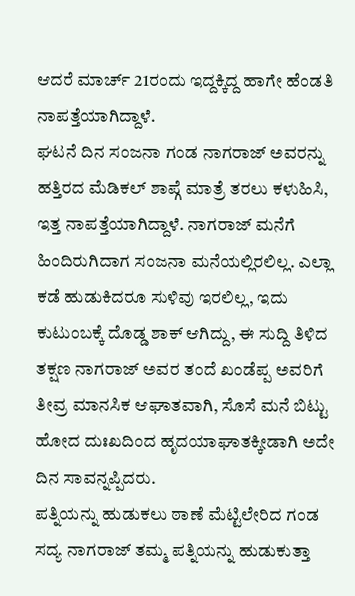ಆದರೆ ಮಾರ್ಚ್ 21ರಂದು ಇದ್ದಕ್ಕಿದ್ದ ಹಾಗೇ ಹೆಂಡತಿ ನಾಪತ್ತೆಯಾಗಿದ್ದಾಳೆ.
ಘಟನೆ ದಿನ ಸಂಜನಾ ಗಂಡ ನಾಗರಾಜ್ ಅವರನ್ನು ಹತ್ತಿರದ ಮೆಡಿಕಲ್ ಶಾಪ್ಗೆ ಮಾತ್ರೆ ತರಲು ಕಳುಹಿಸಿ, ಇತ್ತ ನಾಪತ್ತೆಯಾಗಿದ್ದಾಳೆ. ನಾಗರಾಜ್ ಮನೆಗೆ ಹಿಂದಿರುಗಿದಾಗ ಸಂಜನಾ ಮನೆಯಲ್ಲಿರಲಿಲ್ಲ. ಎಲ್ಲಾ ಕಡೆ ಹುಡುಕಿದರೂ ಸುಳಿವು ಇರಲಿಲ್ಲ, ಇದು ಕುಟುಂಬಕ್ಕೆ ದೊಡ್ಡ ಶಾಕ್ ಆಗಿದ್ದು, ಈ ಸುದ್ದಿ ತಿಳಿದ ತಕ್ಷಣ ನಾಗರಾಜ್ ಅವರ ತಂದೆ ಖಂಡೆಪ್ಪ ಅವರಿಗೆ ತೀವ್ರ ಮಾನಸಿಕ ಆಘಾತವಾಗಿ, ಸೊಸೆ ಮನೆ ಬಿಟ್ಟು ಹೋದ ದುಃಖದಿಂದ ಹೃದಯಾಘಾತಕ್ಕೀಡಾಗಿ ಅದೇ ದಿನ ಸಾವನ್ನಪ್ಪಿದರು.
ಪತ್ನಿಯನ್ನು ಹುಡುಕಲು ಠಾಣೆ ಮೆಟ್ಟಿಲೇರಿದ ಗಂಡ
ಸದ್ಯ ನಾಗರಾಜ್ ತಮ್ಮ ಪತ್ನಿಯನ್ನು ಹುಡುಕುತ್ತಾ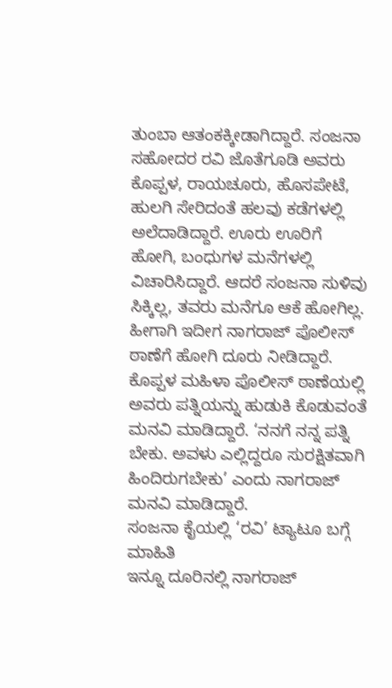ತುಂಬಾ ಆತಂಕಕ್ಕೀಡಾಗಿದ್ದಾರೆ. ಸಂಜನಾ ಸಹೋದರ ರವಿ ಜೊತೆಗೂಡಿ ಅವರು ಕೊಪ್ಪಳ, ರಾಯಚೂರು, ಹೊಸಪೇಟೆ, ಹುಲಗಿ ಸೇರಿದಂತೆ ಹಲವು ಕಡೆಗಳಲ್ಲಿ ಅಲೆದಾಡಿದ್ದಾರೆ. ಊರು ಊರಿಗೆ ಹೋಗಿ, ಬಂಧುಗಳ ಮನೆಗಳಲ್ಲಿ ವಿಚಾರಿಸಿದ್ದಾರೆ. ಆದರೆ ಸಂಜನಾ ಸುಳಿವು ಸಿಕ್ಕಿಲ್ಲ, ತವರು ಮನೆಗೂ ಆಕೆ ಹೋಗಿಲ್ಲ. ಹೀಗಾಗಿ ಇದೀಗ ನಾಗರಾಜ್ ಪೊಲೀಸ್ ಠಾಣೆಗೆ ಹೋಗಿ ದೂರು ನೀಡಿದ್ದಾರೆ. ಕೊಪ್ಪಳ ಮಹಿಳಾ ಪೊಲೀಸ್ ಠಾಣೆಯಲ್ಲಿ ಅವರು ಪತ್ನಿಯನ್ನು ಹುಡುಕಿ ಕೊಡುವಂತೆ ಮನವಿ ಮಾಡಿದ್ದಾರೆ. ‘ನನಗೆ ನನ್ನ ಪತ್ನಿ ಬೇಕು. ಅವಳು ಎಲ್ಲಿದ್ದರೂ ಸುರಕ್ಷಿತವಾಗಿ ಹಿಂದಿರುಗಬೇಕು’ ಎಂದು ನಾಗರಾಜ್ ಮನವಿ ಮಾಡಿದ್ದಾರೆ.
ಸಂಜನಾ ಕೈಯಲ್ಲಿ ‘ರವಿ’ ಟ್ಯಾಟೂ ಬಗ್ಗೆ ಮಾಹಿತಿ
ಇನ್ನೂ ದೂರಿನಲ್ಲಿ ನಾಗರಾಜ್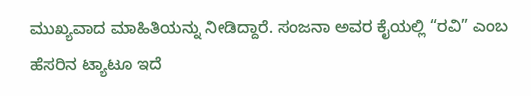ಮುಖ್ಯವಾದ ಮಾಹಿತಿಯನ್ನು ನೀಡಿದ್ದಾರೆ. ಸಂಜನಾ ಅವರ ಕೈಯಲ್ಲಿ “ರವಿ” ಎಂಬ ಹೆಸರಿನ ಟ್ಯಾಟೂ ಇದೆ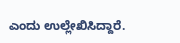ಎಂದು ಉಲ್ಲೇಖಿಸಿದ್ದಾರೆ.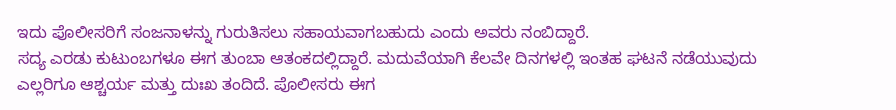ಇದು ಪೊಲೀಸರಿಗೆ ಸಂಜನಾಳನ್ನು ಗುರುತಿಸಲು ಸಹಾಯವಾಗಬಹುದು ಎಂದು ಅವರು ನಂಬಿದ್ದಾರೆ.
ಸದ್ಯ ಎರಡು ಕುಟುಂಬಗಳೂ ಈಗ ತುಂಬಾ ಆತಂಕದಲ್ಲಿದ್ದಾರೆ. ಮದುವೆಯಾಗಿ ಕೆಲವೇ ದಿನಗಳಲ್ಲಿ ಇಂತಹ ಘಟನೆ ನಡೆಯುವುದು ಎಲ್ಲರಿಗೂ ಆಶ್ಚರ್ಯ ಮತ್ತು ದುಃಖ ತಂದಿದೆ. ಪೊಲೀಸರು ಈಗ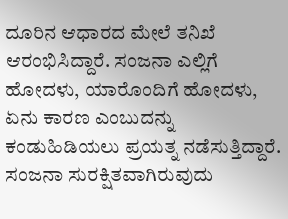ದೂರಿನ ಆಧಾರದ ಮೇಲೆ ತನಿಖೆ ಆರಂಭಿಸಿದ್ದಾರೆ. ಸಂಜನಾ ಎಲ್ಲಿಗೆ ಹೋದಳು, ಯಾರೊಂದಿಗೆ ಹೋದಳು, ಏನು ಕಾರಣ ಎಂಬುದನ್ನು ಕಂಡುಹಿಡಿಯಲು ಪ್ರಯತ್ನ ನಡೆಸುತ್ತಿದ್ದಾರೆ. ಸಂಜನಾ ಸುರಕ್ಷಿತವಾಗಿರುವುದು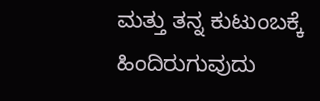ಮತ್ತು ತನ್ನ ಕುಟುಂಬಕ್ಕೆ ಹಿಂದಿರುಗುವುದು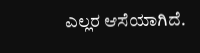ಎಲ್ಲರ ಆಸೆಯಾಗಿದೆ.